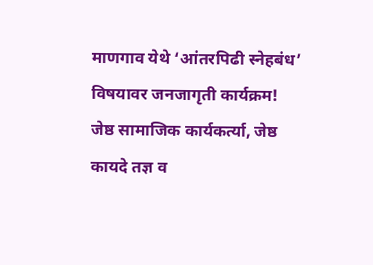माणगाव येथे ‘आंतरपिढी स्नेहबंध’ विषयावर जनजागृती कार्यक्रम!
जेष्ठ सामाजिक कार्यकर्त्या, जेष्ठ कायदे तज्ञ व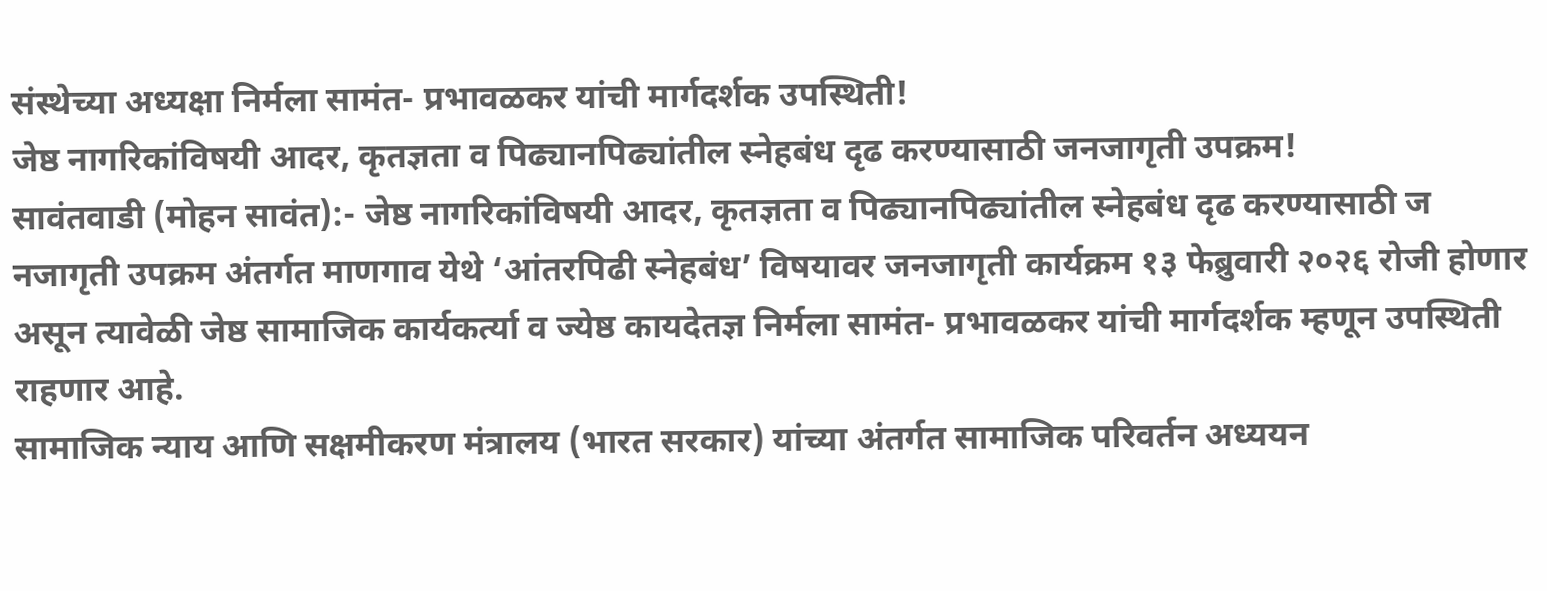संस्थेच्या अध्यक्षा निर्मला सामंत- प्रभावळकर यांची मार्गदर्शक उपस्थिती!
जेष्ठ नागरिकांविषयी आदर, कृतज्ञता व पिढ्यानपिढ्यांतील स्नेहबंध दृढ करण्यासाठी जनजागृती उपक्रम!
सावंतवाडी (मोहन सावंत):- जेष्ठ नागरिकांविषयी आदर, कृतज्ञता व पिढ्यानपिढ्यांतील स्नेहबंध दृढ करण्यासाठी ज
नजागृती उपक्रम अंतर्गत माणगाव येथे ‘आंतरपिढी स्नेहबंध’ विषयावर जनजागृती कार्यक्रम १३ फेब्रुवारी २०२६ रोजी होणार असून त्यावेळी जेष्ठ सामाजिक कार्यकर्त्या व ज्येष्ठ कायदेतज्ञ निर्मला सामंत- प्रभावळकर यांची मार्गदर्शक म्हणून उपस्थिती राहणार आहे.
सामाजिक न्याय आणि सक्षमीकरण मंत्रालय (भारत सरकार) यांच्या अंतर्गत सामाजिक परिवर्तन अध्ययन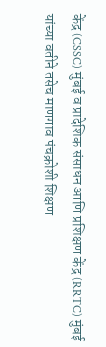केंद्र (CSSC) मुंबई व प्रादेशिक संसाधन आणि प्रशिक्षण केंद्र (RRTC) मुंबई यांच्या वतीने तसेच माणगाव पंचक्रोशी शिक्षण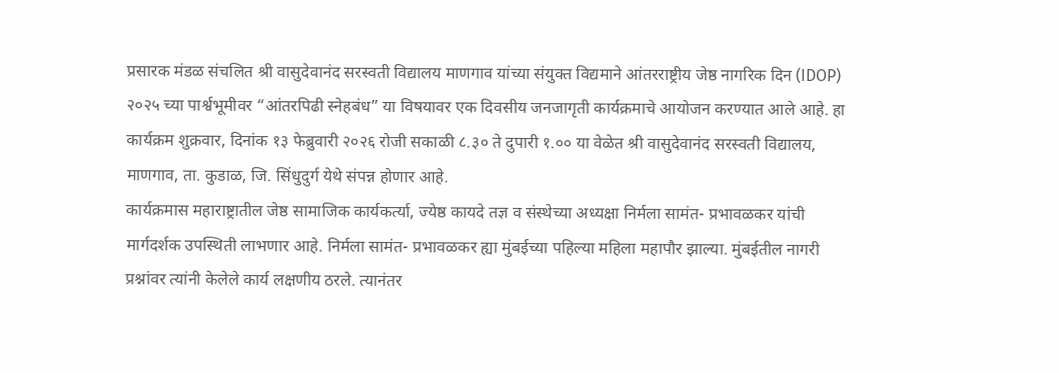प्रसारक मंडळ संचलित श्री वासुदेवानंद सरस्वती विद्यालय माणगाव यांच्या संयुक्त विद्यमाने आंतरराष्ट्रीय जेष्ठ नागरिक दिन (IDOP) २०२५ च्या पार्श्वभूमीवर “आंतरपिढी स्नेहबंध” या विषयावर एक दिवसीय जनजागृती कार्यक्रमाचे आयोजन करण्यात आले आहे. हा कार्यक्रम शुक्रवार, दिनांक १३ फेब्रुवारी २०२६ रोजी सकाळी ८.३० ते दुपारी १.०० या वेळेत श्री वासुदेवानंद सरस्वती विद्यालय, माणगाव, ता. कुडाळ, जि. सिंधुदुर्ग येथे संपन्न होणार आहे.
कार्यक्रमास महाराष्ट्रातील जेष्ठ सामाजिक कार्यकर्त्या, ज्येष्ठ कायदे तज्ञ व संस्थेच्या अध्यक्षा निर्मला सामंत- प्रभावळकर यांची मार्गदर्शक उपस्थिती लाभणार आहे. निर्मला सामंत- प्रभावळकर ह्या मुंबईच्या पहिल्या महिला महापौर झाल्या. मुंबईतील नागरी प्रश्नांवर त्यांनी केलेले कार्य लक्षणीय ठरले. त्यानंतर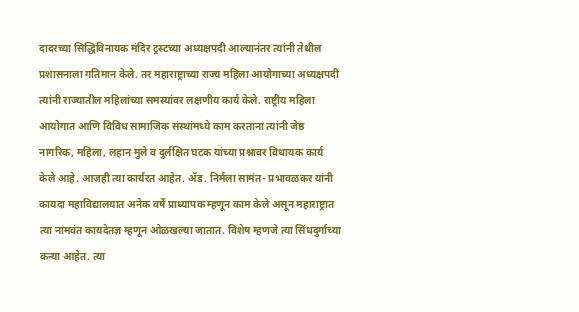दादरच्या सिद्धिविनायक मंदिर ट्रस्टच्या अध्यक्षपदी आल्यानंतर त्यांनी तेथील प्रशासनाला गतिमान केले. तर महाराष्ट्राच्या राज्य महिला आयोगाच्या अध्यक्षपदी त्यांनी राज्यातील महिलांच्या समस्यांवर लक्षणीय कार्य केले. राष्ट्रीय महिला आयोगात आणि विविध सामाजिक संस्थांमध्ये काम करताना त्यांनी जेष्ठ नागरिक, महिला, लहान मुले व दुर्लक्षित घटक यांच्या प्रश्नावर विधायक कार्य केले आहे. आजही त्या कार्यरत आहेत. ॲड. निर्मला सामंत- प्रभावळकर यांनी कायदा महाविद्यालयात अनेक वर्षे प्राध्यापक म्हणून काम केले असून महाराष्ट्रात त्या नामवंत कायदेतज्ञ म्हणून ओळखल्या जातात. विशेष म्हणजे त्या सिंधदुर्गाच्या कन्या आहेत. त्या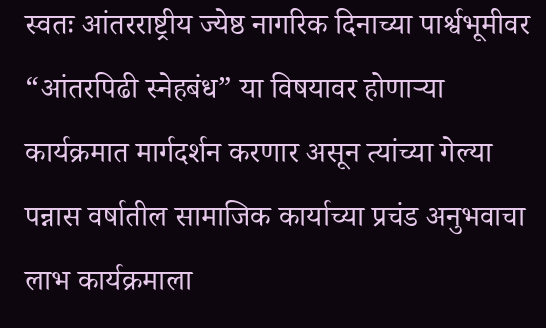स्वतः आंतरराष्ट्रीय ज्येष्ठ नागरिक दिनाच्या पार्श्वभूमीवर “आंतरपिढी स्नेहबंध” या विषयावर होणाऱ्या कार्यक्रमात मार्गदर्शन करणार असून त्यांच्या गेल्या पन्नास वर्षातील सामाजिक कार्याच्या प्रचंड अनुभवाचा लाभ कार्यक्रमाला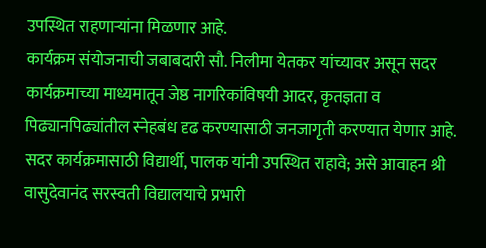उपस्थित राहणाऱ्यांना मिळणार आहे.
कार्यक्रम संयोजनाची जबाबदारी सौ. निलीमा येतकर यांच्यावर असून सदर कार्यक्रमाच्या माध्यमातून जेष्ठ नागरिकांविषयी आदर, कृतज्ञता व पिढ्यानपिढ्यांतील स्नेहबंध दृढ करण्यासाठी जनजागृती करण्यात येणार आहे. सदर कार्यक्रमासाठी विद्यार्थी, पालक यांनी उपस्थित राहावे; असे आवाहन श्री वासुदेवानंद सरस्वती विद्यालयाचे प्रभारी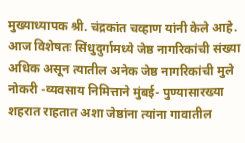मुख्याध्यापक श्री. चंद्रकांत चव्हाण यांनी केले आहे.
आज विशेषतः सिंधुदुर्गामध्ये जेष्ठ नागरिकांची संख्या अधिक असून त्यातील अनेक जेष्ठ नागरिकांची मुले नोकरी -व्यवसाय निमित्ताने मुंबई- पुण्यासारख्या शहरात राहतात अशा जेष्ठांना त्यांना गावातील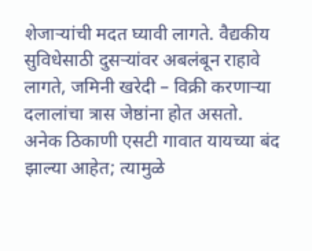शेजाऱ्यांची मदत घ्यावी लागते. वैद्यकीय सुविधेसाठी दुसऱ्यांवर अबलंबून राहावे लागते, जमिनी खरेदी – विक्री करणाऱ्या दलालांचा त्रास जेष्ठांना होत असतो. अनेक ठिकाणी एसटी गावात यायच्या बंद झाल्या आहेत; त्यामुळे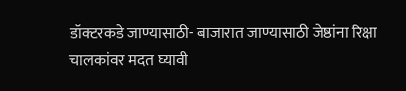डॉक्टरकडे जाण्यासाठी- बाजारात जाण्यासाठी जेष्ठांना रिक्षा चालकांवर मदत घ्यावी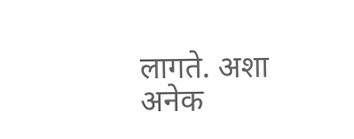लागते. अशा अनेक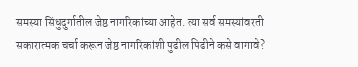समस्या सिंधुदुर्गातील जेष्ठ नागरिकांच्या आहेत. त्या सर्व समस्यांवरती सकारात्मक चर्चा करून जेष्ठ नागरिकांशी पुढील पिढीने कसे वागावे?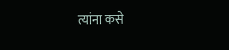त्यांना कसे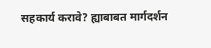सहकार्य करावे? ह्याबाबत मार्गदर्शन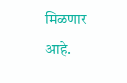मिळणार आहे.